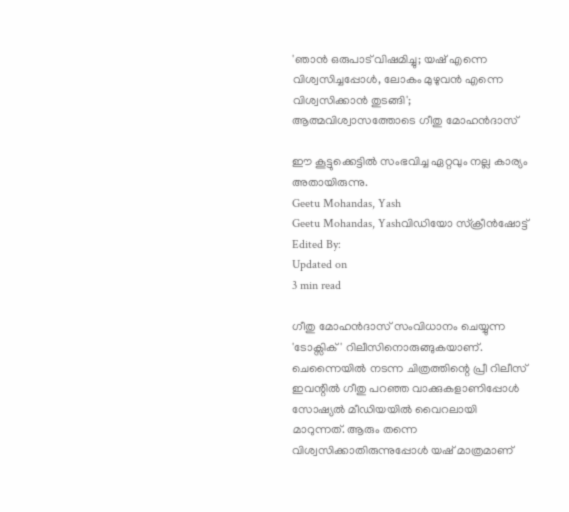'ഞാൻ ഒരുപാട് വിഷമിച്ചു; യഷ് എന്നെ വിശ്വസിച്ചപ്പോൾ, ലോകം മുഴുവൻ എന്നെ വിശ്വസിക്കാൻ തുടങ്ങി'; ആത്മവിശ്വാസത്തോടെ ഗീതു മോഹൻദാസ്

ഈ കൂട്ടുക്കെട്ടിൽ സംഭവിച്ച ഏറ്റവും നല്ല കാര്യം അതായിരുന്നു.
Geetu Mohandas, Yash
Geetu Mohandas, Yashവിഡിയോ സ്ക്രീൻഷോട്ട്
Edited By:
Updated on
3 min read

ഗീതു മോഹൻദാസ് സംവിധാനം ചെയ്യുന്ന 'ടോക്സിക്' റിലീസിനൊരുങ്ങുകയാണ്. ചെന്നൈയിൽ നടന്ന ചിത്രത്തിന്റെ പ്രീ റിലീസ് ഇവന്റിൽ ഗീതു പറ‍ഞ്ഞ വാക്കുകളാണിപ്പോൾ സോഷ്യൽ മീഡിയയിൽ വൈറലായി മാറുന്നത്. ആരും തന്നെ വിശ്വസിക്കാതിരുന്നുപ്പോൾ യഷ് മാത്രമാണ്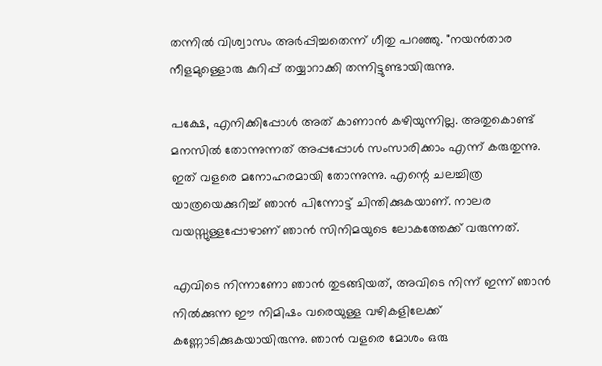തന്നിൽ വിശ്വാസം അർപ്പിച്ചതെന്ന് ഗീതു പറഞ്ഞു. "നയൻതാര നീളമുള്ളൊരു കുറിപ്പ് തയ്യാറാക്കി തന്നിട്ടുണ്ടായിരുന്നു.

പക്ഷേ, എനിക്കിപ്പോൾ അത് കാണാൻ കഴിയുന്നില്ല. അതുകൊണ്ട് മനസിൽ തോന്നുന്നത് അപ്പപ്പോൾ സംസാരിക്കാം എന്ന് കരുതുന്നു. ഇത് വളരെ മനോഹരമായി തോന്നുന്നു. എന്റെ ചലച്ചിത്ര യാത്രയെക്കുറിച്ച് ഞാൻ പിന്നോട്ട് ചിന്തിക്കുകയാണ്. നാലര വയസ്സുള്ളപ്പോഴാണ് ഞാൻ സിനിമയുടെ ലോകത്തേക്ക് വരുന്നത്.

എവിടെ നിന്നാണോ ഞാൻ തുടങ്ങിയത്, അവിടെ നിന്ന് ഇന്ന് ഞാൻ നിൽക്കുന്ന ഈ നിമിഷം വരെയുള്ള വഴികളിലേക്ക് കണ്ണോടിക്കുകയായിരുന്നു. ഞാൻ വളരെ മോശം ഒരു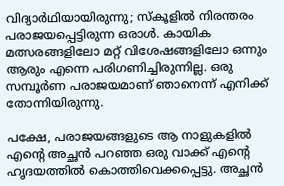വിദ്യാർഥിയായിരുന്നു; സ്‌കൂളിൽ നിരന്തരം പരാജയപ്പെട്ടിരുന്ന ഒരാൾ. കായിക മത്സരങ്ങളിലോ മറ്റ് വിശേഷങ്ങളിലോ ഒന്നും ആരും എന്നെ പരിഗണിച്ചിരുന്നില്ല. ഒരു സമ്പൂർണ പരാജയമാണ് ഞാനെന്ന് എനിക്ക് തോന്നിയിരുന്നു.

പക്ഷേ, പരാജയങ്ങളുടെ ആ നാളുകളിൽ എന്റെ അച്ഛൻ പറഞ്ഞ ഒരു വാക്ക് എന്റെ ഹൃദയത്തിൽ കൊത്തിവെക്കപ്പെട്ടു. അച്ഛൻ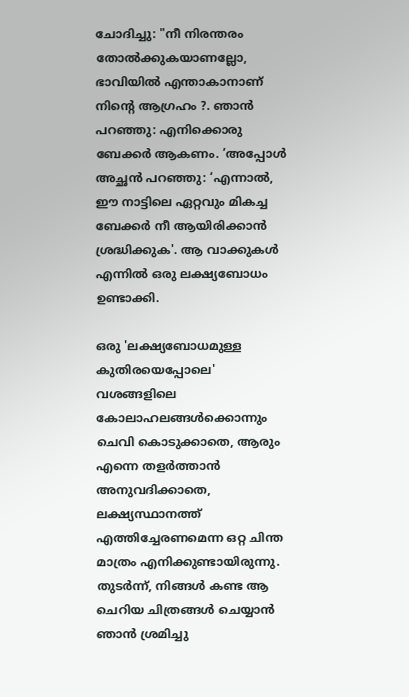ചോദിച്ചു: "നീ നിരന്തരം തോൽക്കുകയാണല്ലോ, ഭാവിയിൽ എന്താകാനാണ് നിന്റെ ആഗ്രഹം ?. ഞാൻ പറഞ്ഞു: എനിക്കൊരു ബേക്കർ ആകണം. ’അപ്പോൾ അച്ഛൻ പറഞ്ഞു: ‘എന്നാൽ, ഈ നാട്ടിലെ ഏറ്റവും മികച്ച ബേക്കർ നീ ആയിരിക്കാൻ ശ്രദ്ധിക്കുക'. ആ വാക്കുകൾ എന്നിൽ ഒരു ലക്ഷ്യബോധം ഉണ്ടാക്കി.

ഒരു 'ലക്ഷ്യബോധമുള്ള കുതിരയെപ്പോലെ' വശങ്ങളിലെ കോലാഹലങ്ങൾക്കൊന്നും ചെവി കൊടുക്കാതെ, ആരും എന്നെ തളർത്താൻ അനുവദിക്കാതെ, ലക്ഷ്യസ്ഥാനത്ത് എത്തിച്ചേരണമെന്ന ഒറ്റ ചിന്ത മാത്രം എനിക്കുണ്ടായിരുന്നു. തുടർന്ന്, നിങ്ങൾ കണ്ട ആ ചെറിയ ചിത്രങ്ങൾ ചെയ്യാൻ ഞാൻ ശ്രമിച്ചു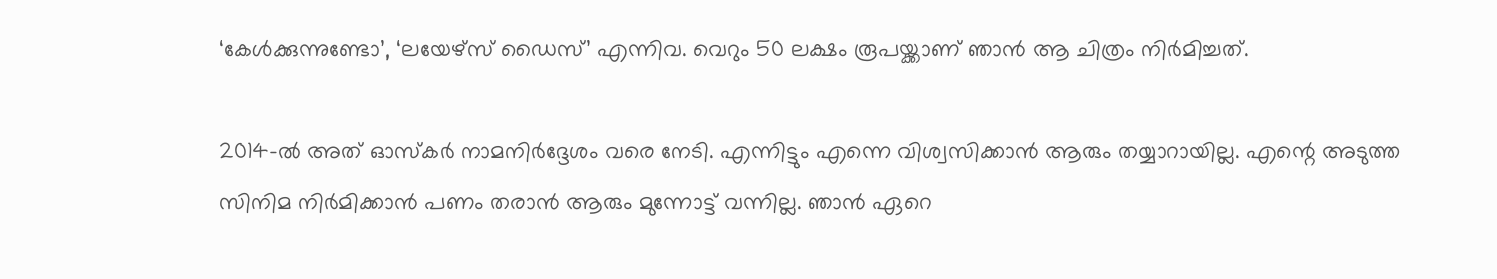‘കേൾക്കുന്നുണ്ടോ’, ‘ലയേഴ്‌സ് ഡൈസ്’ എന്നിവ. വെറും 50 ലക്ഷം രൂപയ്ക്കാണ് ഞാൻ ആ ചിത്രം നിർമിച്ചത്.

2014-ൽ അത് ഓസ്‌കർ നാമനിർദ്ദേശം വരെ നേടി. എന്നിട്ടും എന്നെ വിശ്വസിക്കാൻ ആരും തയ്യാറായില്ല. എന്റെ അടുത്ത സിനിമ നിർമിക്കാൻ പണം തരാൻ ആരും മുന്നോട്ട് വന്നില്ല. ഞാൻ ഏറെ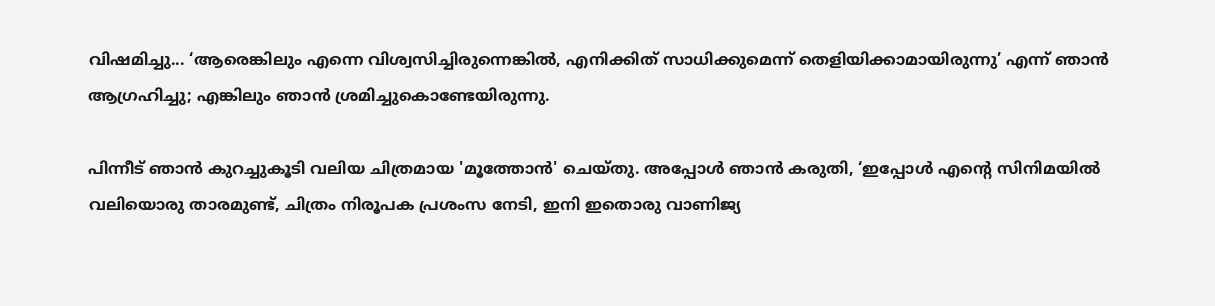വിഷമിച്ചു... ‘ആരെങ്കിലും എന്നെ വിശ്വസിച്ചിരുന്നെങ്കിൽ, എനിക്കിത് സാധിക്കുമെന്ന് തെളിയിക്കാമായിരുന്നു’ എന്ന് ഞാൻ ആഗ്രഹിച്ചു; എങ്കിലും ഞാൻ ശ്രമിച്ചുകൊണ്ടേയിരുന്നു.

പിന്നീട് ഞാൻ കുറച്ചുകൂടി വലിയ ചിത്രമായ 'മൂത്തോൻ' ചെയ്തു. അപ്പോൾ ഞാൻ കരുതി, ‘ഇപ്പോൾ എന്റെ സിനിമയിൽ വലിയൊരു താരമുണ്ട്, ചിത്രം നിരൂപക പ്രശംസ നേടി, ഇനി ഇതൊരു വാണിജ്യ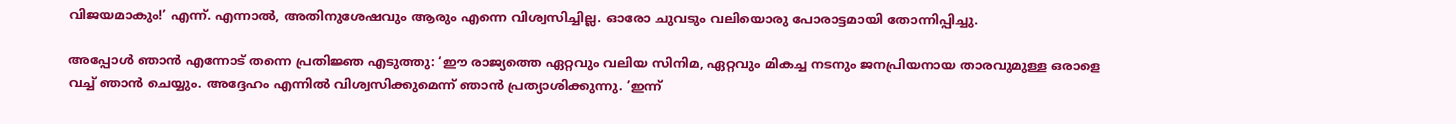വിജയമാകും!’ എന്ന്. എന്നാൽ, അതിനുശേഷവും ആരും എന്നെ വിശ്വസിച്ചില്ല. ഓരോ ചുവടും വലിയൊരു പോരാട്ടമായി തോന്നിപ്പിച്ചു.

അപ്പോൾ ഞാൻ എന്നോട് തന്നെ പ്രതിജ്ഞ എടുത്തു: ‘ഈ രാജ്യത്തെ ഏറ്റവും വലിയ സിനിമ, ഏറ്റവും മികച്ച നടനും ജനപ്രിയനായ താരവുമുള്ള ഒരാളെ വച്ച് ഞാൻ ചെയ്യും. അദ്ദേഹം എന്നിൽ വിശ്വസിക്കുമെന്ന് ഞാൻ പ്രത്യാശിക്കുന്നു. ’ഇന്ന്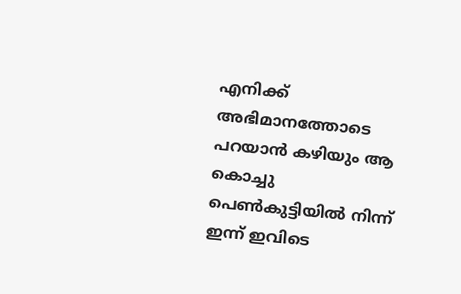എനിക്ക് അഭിമാനത്തോടെ പറയാൻ കഴിയും ആ കൊച്ചു പെൺകുട്ടിയിൽ നിന്ന് ഇന്ന് ഇവിടെ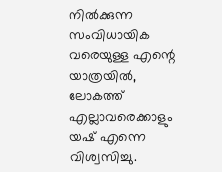നിൽക്കുന്ന സംവിധായിക വരെയുള്ള എന്റെ യാത്രയിൽ, ലോകത്ത് എല്ലാവരെക്കാളും യഷ് എന്നെ വിശ്വസിച്ചു.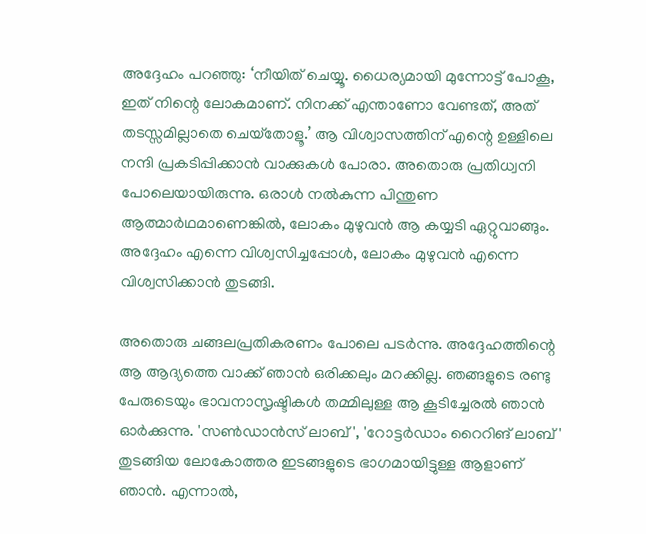അദ്ദേഹം പറഞ്ഞു: ‘നീയിത് ചെയ്യൂ. ധൈര്യമായി മുന്നോട്ട് പോകൂ, ഇത് നിന്റെ ലോകമാണ്. നിനക്ക് എന്താണോ വേണ്ടത്, അത് തടസ്സമില്ലാതെ ചെയ്‌തോളൂ.’ ആ വിശ്വാസത്തിന് എന്റെ ഉള്ളിലെ നന്ദി പ്രകടിപ്പിക്കാൻ വാക്കുകൾ പോരാ. അതൊരു പ്രതിധ്വനി പോലെയായിരുന്നു. ഒരാൾ നൽകുന്ന പിന്തുണ ആത്മാർഥമാണെങ്കിൽ, ലോകം മുഴുവൻ ആ കയ്യടി ഏറ്റുവാങ്ങും. അദ്ദേഹം എന്നെ വിശ്വസിച്ചപ്പോൾ, ലോകം മുഴുവൻ എന്നെ വിശ്വസിക്കാൻ തുടങ്ങി.

അതൊരു ചങ്ങലപ്രതികരണം പോലെ പടർന്നു. അദ്ദേഹത്തിന്റെ ആ ആദ്യത്തെ വാക്ക് ഞാൻ ഒരിക്കലും മറക്കില്ല. ഞങ്ങളുടെ രണ്ടു പേരുടെയും ഭാവനാസൃഷ്ടികൾ തമ്മിലുള്ള ആ കൂടിച്ചേരൽ ഞാൻ ഓർക്കുന്നു. 'സൺഡാൻസ് ലാബ്', 'റോട്ടർഡാം റൈറിങ് ലാബ്' തുടങ്ങിയ ലോകോത്തര ഇടങ്ങളുടെ ഭാഗമായിട്ടുള്ള ആളാണ് ഞാൻ. എന്നാൽ,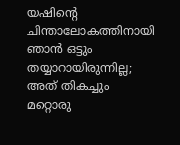യഷിന്റെ ചിന്താലോകത്തിനായി ഞാൻ ഒട്ടും തയ്യാറായിരുന്നില്ല; അത് തികച്ചും മറ്റൊരു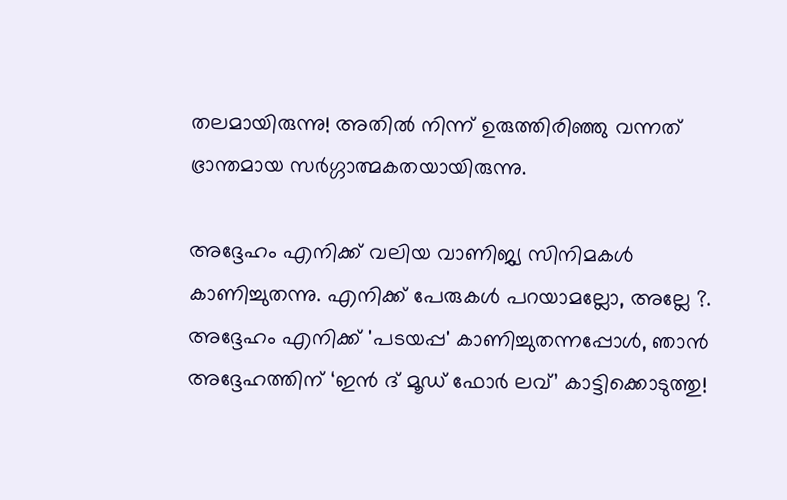തലമായിരുന്നു! അതിൽ നിന്ന് ഉരുത്തിരിഞ്ഞു വന്നത് ഭ്രാന്തമായ സർഗ്ഗാത്മകതയായിരുന്നു.

അദ്ദേഹം എനിക്ക് വലിയ വാണിജ്യ സിനിമകൾ കാണിച്ചുതന്നു. എനിക്ക് പേരുകൾ പറയാമല്ലോ, അല്ലേ ?. അദ്ദേഹം എനിക്ക് 'പടയപ്പ' കാണിച്ചുതന്നപ്പോൾ, ഞാൻ അദ്ദേഹത്തിന് ‘ഇൻ ദ് മൂഡ് ഫോർ ലവ്’ കാട്ടിക്കൊടുത്തു!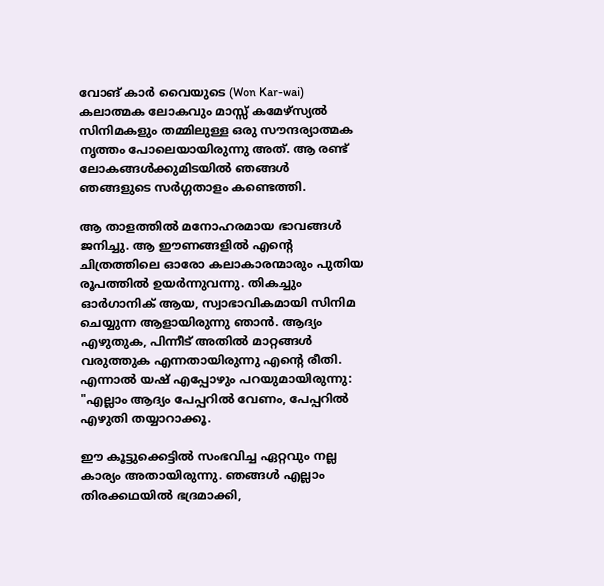വോങ് കാർ വൈയുടെ (Won Kar-wai) കലാത്മക ലോകവും മാസ്സ് കമേഴ്‌സ്യൽ സിനിമകളും തമ്മിലുള്ള ഒരു സൗന്ദര്യാത്മക നൃത്തം പോലെയായിരുന്നു അത്. ആ രണ്ട് ലോകങ്ങൾക്കുമിടയിൽ ഞങ്ങൾ ഞങ്ങളുടെ സർഗ്ഗതാളം കണ്ടെത്തി.

ആ താളത്തിൽ മനോഹരമായ ഭാവങ്ങൾ ജനിച്ചു. ആ ഈണങ്ങളിൽ എന്റെ ചിത്രത്തിലെ ഓരോ കലാകാരന്മാരും പുതിയ രൂപത്തിൽ ഉയർന്നുവന്നു. തികച്ചും ഓർഗാനിക് ആയ, സ്വാഭാവികമായി സിനിമ ചെയ്യുന്ന ആളായിരുന്നു ഞാൻ. ആദ്യം എഴുതുക, പിന്നീട് അതിൽ മാറ്റങ്ങൾ വരുത്തുക എന്നതായിരുന്നു എന്റെ രീതി. എന്നാൽ യഷ് എപ്പോഴും പറയുമായിരുന്നു: "എല്ലാം ആദ്യം പേപ്പറിൽ വേണം, പേപ്പറിൽ എഴുതി തയ്യാറാക്കൂ.

ഈ കൂട്ടുക്കെട്ടിൽ സംഭവിച്ച ഏറ്റവും നല്ല കാര്യം അതായിരുന്നു. ഞങ്ങൾ എല്ലാം തിരക്കഥയിൽ ഭദ്രമാക്കി,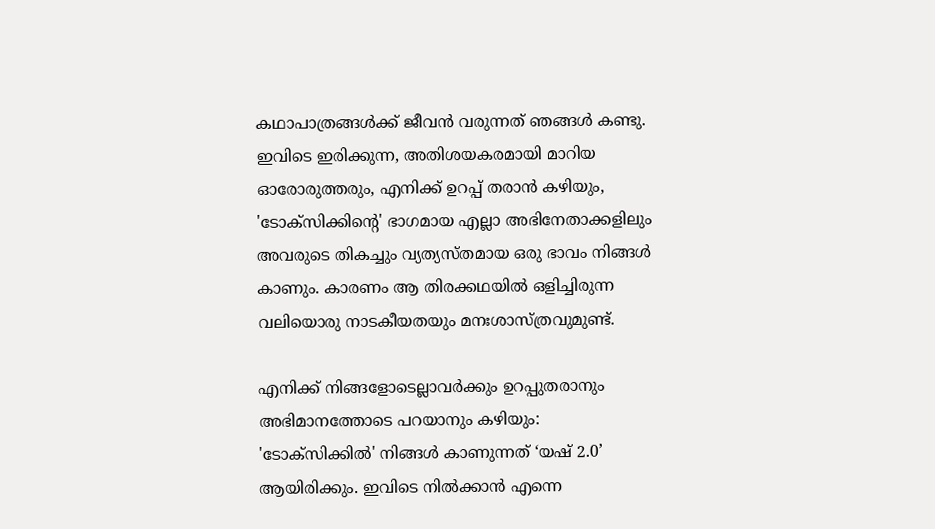കഥാപാത്രങ്ങൾക്ക് ജീവൻ വരുന്നത് ഞങ്ങൾ കണ്ടു. ഇവിടെ ഇരിക്കുന്ന, അതിശയകരമായി മാറിയ ഓരോരുത്തരും, എനിക്ക് ഉറപ്പ് തരാൻ കഴിയും, 'ടോക്‌സിക്കിന്റെ' ഭാഗമായ എല്ലാ അഭിനേതാക്കളിലും അവരുടെ തികച്ചും വ്യത്യസ്തമായ ഒരു ഭാവം നിങ്ങൾ കാണും. കാരണം ആ തിരക്കഥയിൽ ഒളിച്ചിരുന്ന വലിയൊരു നാടകീയതയും മനഃശാസ്ത്രവുമുണ്ട്.

എനിക്ക് നിങ്ങളോടെല്ലാവർക്കും ഉറപ്പുതരാനും അഭിമാനത്തോടെ പറയാനും കഴിയും: 'ടോക്‌സിക്കിൽ' നിങ്ങൾ കാണുന്നത് ‘യഷ് 2.0’ ആയിരിക്കും. ഇവിടെ നിൽക്കാൻ എന്നെ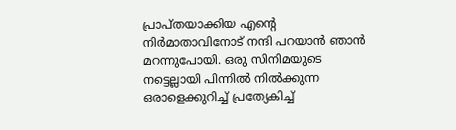പ്രാപ്തയാക്കിയ എന്റെ നിർമാതാവിനോട് നന്ദി പറയാൻ ഞാൻ മറന്നുപോയി. ഒരു സിനിമയുടെ നട്ടെല്ലായി പിന്നിൽ നിൽക്കുന്ന ഒരാളെക്കുറിച്ച് പ്രത്യേകിച്ച്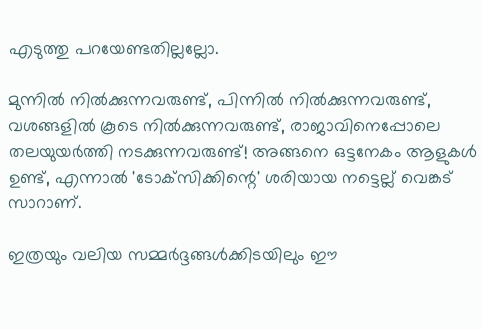എടുത്തു പറയേണ്ടതില്ലല്ലോ.

മുന്നിൽ നിൽക്കുന്നവരുണ്ട്, പിന്നിൽ നിൽക്കുന്നവരുണ്ട്, വശങ്ങളിൽ കൂടെ നിൽക്കുന്നവരുണ്ട്, രാജാവിനെപ്പോലെ തലയുയർത്തി നടക്കുന്നവരുണ്ട്! അങ്ങനെ ഒട്ടനേകം ആളുകൾ ഉണ്ട്, എന്നാൽ 'ടോക്‌സിക്കിന്റെ' ശരിയായ നട്ടെല്ല് വെങ്കട് സാറാണ്.

ഇത്രയും വലിയ സമ്മർദ്ദങ്ങൾക്കിടയിലും ഈ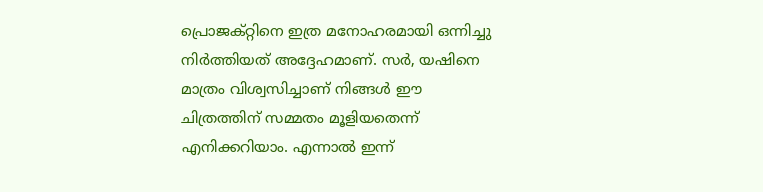പ്രൊജക്റ്റിനെ ഇത്ര മനോഹരമായി ഒന്നിച്ചു നിർത്തിയത് അദ്ദേഹമാണ്. സർ, യഷിനെ മാത്രം വിശ്വസിച്ചാണ് നിങ്ങൾ ഈ ചിത്രത്തിന് സമ്മതം മൂളിയതെന്ന് എനിക്കറിയാം. എന്നാൽ ഇന്ന്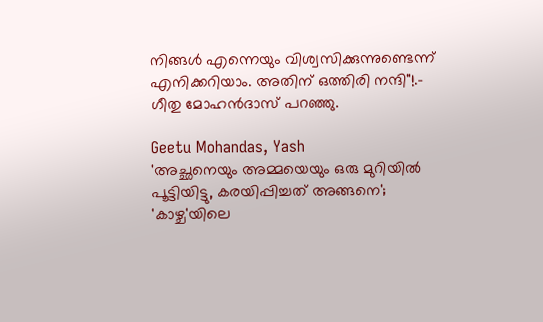നിങ്ങൾ എന്നെയും വിശ്വസിക്കുന്നുണ്ടെന്ന് എനിക്കറിയാം. അതിന് ഒത്തിരി നന്ദി"!.- ഗീതു മോഹൻദാസ് പറഞ്ഞു.

Geetu Mohandas, Yash
'അച്ഛനെയും അമ്മയെയും ഒരു മുറിയിൽ പൂട്ടിയിട്ടു, കരയിപ്പിച്ചത് അങ്ങനെ'; 'കാഴ്ച'യിലെ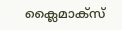ക്ലൈമാക്സ്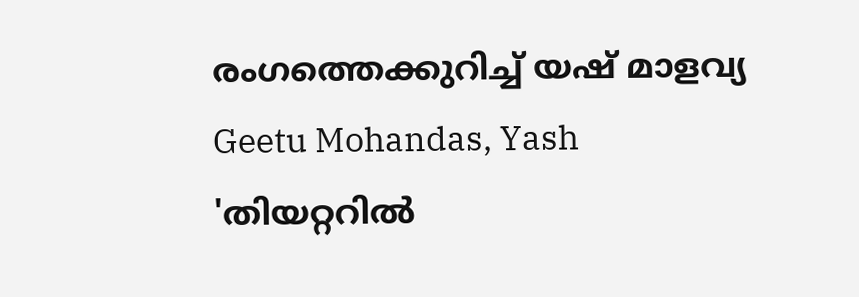രംഗത്തെക്കുറിച്ച് യഷ് മാളവ്യ
Geetu Mohandas, Yash
'തിയറ്ററിൽ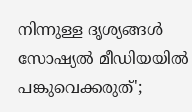നിന്നുള്ള ദൃശ്യങ്ങൾ സോഷ്യൽ മീഡിയയിൽ പങ്കുവെക്കരുത്';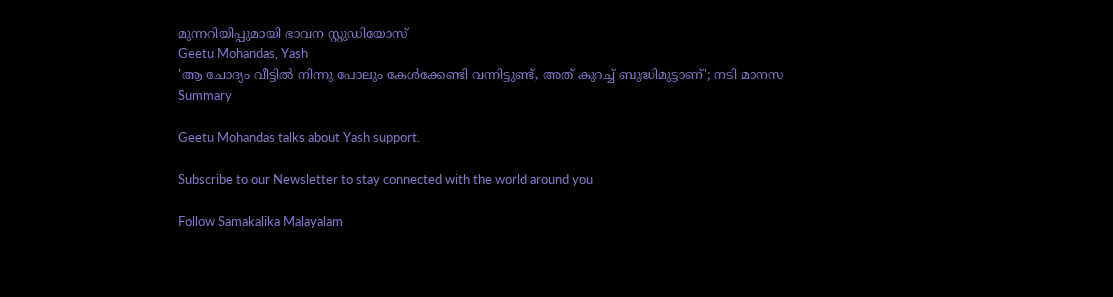മുന്നറിയിപ്പുമായി ഭാവന സ്റ്റുഡിയോസ്
Geetu Mohandas, Yash
'ആ ചോദ്യം വീട്ടിൽ നിന്നു പോലും കേൾക്കേണ്ടി വന്നിട്ടുണ്ട്, അത് കുറച്ച് ബുദ്ധിമുട്ടാണ്'; നടി മാനസ
Summary

Geetu Mohandas talks about Yash support.

Subscribe to our Newsletter to stay connected with the world around you

Follow Samakalika Malayalam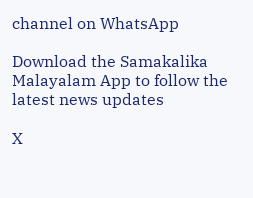channel on WhatsApp

Download the Samakalika Malayalam App to follow the latest news updates

X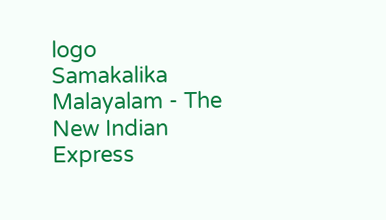logo
Samakalika Malayalam - The New Indian Express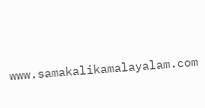www.samakalikamalayalam.com